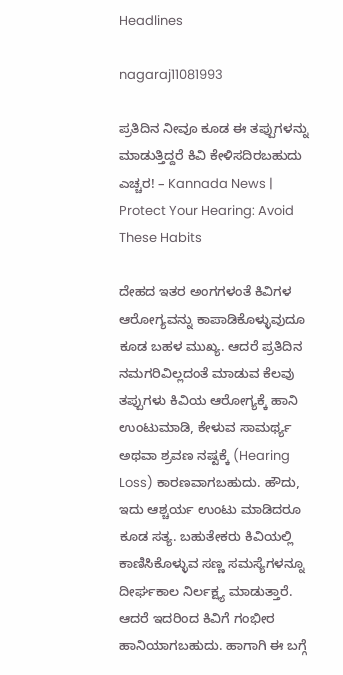Headlines

nagaraj11081993

ಪ್ರತಿದಿನ ನೀವೂ ಕೂಡ ಈ ತಪ್ಪುಗಳನ್ನು ಮಾಡುತ್ತಿದ್ದರೆ ಕಿವಿ ಕೇಳಿಸದಿರಬಹುದು ಎಚ್ಚರ! – Kannada News | Protect Your Hearing: Avoid These Habits

ದೇಹದ ಇತರ ಅಂಗಗಳಂತೆ ಕಿವಿಗಳ ಆರೋಗ್ಯವನ್ನು ಕಾಪಾಡಿಕೊಳ್ಳುವುದೂ ಕೂಡ ಬಹಳ ಮುಖ್ಯ. ಆದರೆ ಪ್ರತಿದಿನ ನಮಗರಿವಿಲ್ಲದಂತೆ ಮಾಡುವ ಕೆಲವು ತಪ್ಪುಗಳು ಕಿವಿಯ ಆರೋಗ್ಯಕ್ಕೆ ಹಾನಿ ಉಂಟುಮಾಡಿ, ಕೇಳುವ ಸಾಮರ್ಥ್ಯ ಅಥವಾ ಶ್ರವಣ ನಷ್ಟಕ್ಕೆ (Hearing Loss) ಕಾರಣವಾಗಬಹುದು. ಹೌದು, ಇದು ಆಶ್ಚರ್ಯ ಉಂಟು ಮಾಡಿದರೂ ಕೂಡ ಸತ್ಯ. ಬಹುತೇಕರು ಕಿವಿಯಲ್ಲಿ ಕಾಣಿಸಿಕೊಳ್ಳುವ ಸಣ್ಣ ಸಮಸ್ಯೆಗಳನ್ನೂ ದೀರ್ಘಕಾಲ ನಿರ್ಲಕ್ಷ್ಯ ಮಾಡುತ್ತಾರೆ. ಆದರೆ ಇದರಿಂದ ಕಿವಿಗೆ ಗಂಭೀರ ಹಾನಿಯಾಗಬಹುದು. ಹಾಗಾಗಿ ಈ ಬಗ್ಗೆ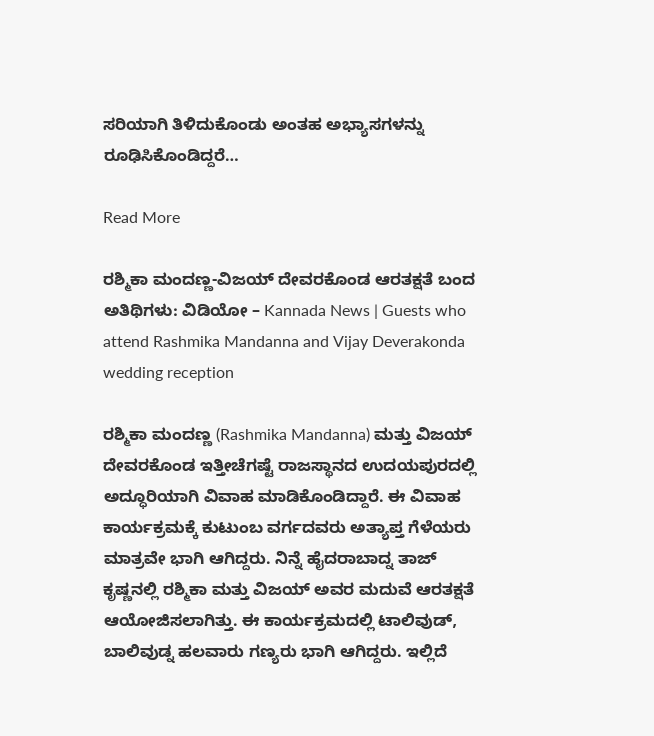ಸರಿಯಾಗಿ ತಿಳಿದುಕೊಂಡು ಅಂತಹ ಅಭ್ಯಾಸಗಳನ್ನು ರೂಢಿಸಿಕೊಂಡಿದ್ದರೆ…

Read More

ರಶ್ಮಿಕಾ ಮಂದಣ್ಣ-ವಿಜಯ್ ದೇವರಕೊಂಡ ಆರತಕ್ಷತೆ ಬಂದ ಅತಿಥಿಗಳು: ವಿಡಿಯೋ – Kannada News | Guests who attend Rashmika Mandanna and Vijay Deverakonda wedding reception

ರಶ್ಮಿಕಾ ಮಂದಣ್ಣ (Rashmika Mandanna) ಮತ್ತು ವಿಜಯ್ ದೇವರಕೊಂಡ ಇತ್ತೀಚೆಗಷ್ಟೆ ರಾಜಸ್ಥಾನದ ಉದಯಪುರದಲ್ಲಿ ಅದ್ಧೂರಿಯಾಗಿ ವಿವಾಹ ಮಾಡಿಕೊಂಡಿದ್ದಾರೆ. ಈ ವಿವಾಹ ಕಾರ್ಯಕ್ರಮಕ್ಕೆ ಕುಟುಂಬ ವರ್ಗದವರು ಅತ್ಯಾಪ್ತ ಗೆಳೆಯರು ಮಾತ್ರವೇ ಭಾಗಿ ಆಗಿದ್ದರು. ನಿನ್ನೆ ಹೈದರಾಬಾದ್ನ ತಾಜ್ ಕೃಷ್ಣನಲ್ಲಿ ರಶ್ಮಿಕಾ ಮತ್ತು ವಿಜಯ್ ಅವರ ಮದುವೆ ಆರತಕ್ಷತೆ ಆಯೋಜಿಸಲಾಗಿತ್ತು. ಈ ಕಾರ್ಯಕ್ರಮದಲ್ಲಿ ಟಾಲಿವುಡ್, ಬಾಲಿವುಡ್ನ ಹಲವಾರು ಗಣ್ಯರು ಭಾಗಿ ಆಗಿದ್ದರು. ಇಲ್ಲಿದೆ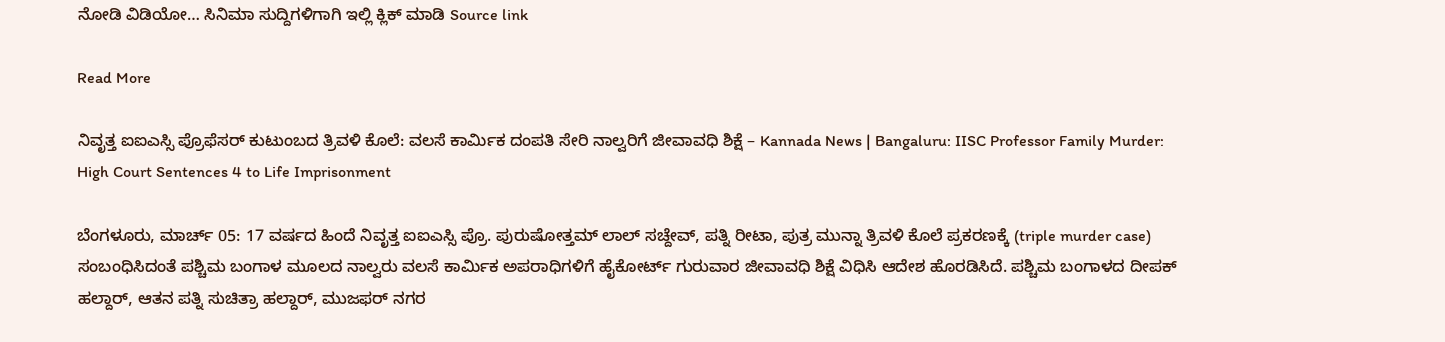ನೋಡಿ ವಿಡಿಯೋ… ಸಿನಿಮಾ ಸುದ್ದಿಗಳಿಗಾಗಿ ಇಲ್ಲಿ ಕ್ಲಿಕ್ ಮಾಡಿ Source link

Read More

ನಿವೃತ್ತ ಐಐಎಸ್ಸಿ ಪ್ರೊಫೆಸರ್ ಕುಟುಂಬದ ತ್ರಿವಳಿ ಕೊಲೆ: ವಲಸೆ ಕಾರ್ಮಿಕ ದಂಪತಿ ಸೇರಿ ನಾಲ್ವರಿಗೆ ಜೀವಾವಧಿ ಶಿಕ್ಷೆ – Kannada News | Bangaluru: IISC Professor Family Murder: High Court Sentences 4 to Life Imprisonment

ಬೆಂಗಳೂರು, ಮಾರ್ಚ್ 05: 17 ವರ್ಷದ ಹಿಂದೆ ನಿವೃತ್ತ ಐಐಎಸ್ಸಿ ಪ್ರೊ. ಪುರುಷೋತ್ತಮ್ ಲಾಲ್ ಸಚ್ದೇವ್, ಪತ್ನಿ ರೀಟಾ, ಪುತ್ರ ಮುನ್ನಾ ತ್ರಿವಳಿ ಕೊಲೆ ಪ್ರಕರಣಕ್ಕೆ (triple murder case) ಸಂಬಂಧಿಸಿದಂತೆ ಪಶ್ಚಿಮ ಬಂಗಾಳ ಮೂಲದ ನಾಲ್ವರು ವಲಸೆ ಕಾರ್ಮಿಕ ಅಪರಾಧಿಗಳಿಗೆ ಹೈಕೋರ್ಟ್ ಗುರುವಾರ ಜೀವಾವಧಿ ಶಿಕ್ಷೆ ವಿಧಿಸಿ ಆದೇಶ ಹೊರಡಿಸಿದೆ. ಪಶ್ಚಿಮ ಬಂಗಾಳದ ದೀಪಕ್ ಹಲ್ದಾರ್, ಆತನ ಪತ್ನಿ ಸುಚಿತ್ರಾ ಹಲ್ದಾರ್, ಮುಜಫರ್ ನಗರ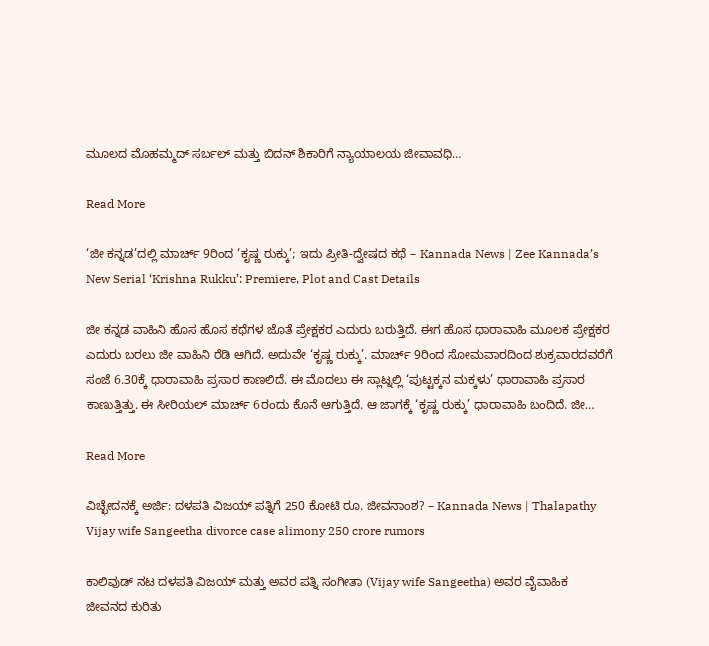ಮೂಲದ ಮೊಹಮ್ಮದ್ ಸರ್ಬಲ್ ಮತ್ತು ಬಿದನ್ ಶಿಕಾರಿಗೆ ನ್ಯಾಯಾಲಯ ಜೀವಾವಧಿ…

Read More

‘ಜೀ ಕನ್ನಡ’ದಲ್ಲಿ ಮಾರ್ಚ್ 9ರಿಂದ ‘ಕೃಷ್ಣ ರುಕ್ಕು’; ಇದು ಪ್ರೀತಿ-ದ್ವೇಷದ ಕಥೆ – Kannada News | Zee Kannada’s New Serial ‘Krishna Rukku’: Premiere, Plot and Cast Details

ಜೀ ಕನ್ನಡ ವಾಹಿನಿ ಹೊಸ ಹೊಸ ಕಥೆಗಳ ಜೊತೆ ಪ್ರೇಕ್ಷಕರ ಎದುರು ಬರುತ್ತಿದೆ. ಈಗ ಹೊಸ ಧಾರಾವಾಹಿ ಮೂಲಕ ಪ್ರೇಕ್ಷಕರ ಎದುರು ಬರಲು ಜೀ ವಾಹಿನಿ ರೆಡಿ ಆಗಿದೆ. ಅದುವೇ ‘ಕೃಷ್ಣ ರುಕ್ಕು’. ಮಾರ್ಚ್ 9ರಿಂದ ಸೋಮವಾರದಿಂದ ಶುಕ್ರವಾರದವರೆಗೆ ಸಂಜೆ 6.30ಕ್ಕೆ ಧಾರಾವಾಹಿ ಪ್ರಸಾರ ಕಾಣಲಿದೆ. ಈ ಮೊದಲು ಈ ಸ್ಲಾಟ್ನಲ್ಲಿ ‘ಪುಟ್ಟಕ್ಕನ ಮಕ್ಕಳು’ ಧಾರಾವಾಹಿ ಪ್ರಸಾರ ಕಾಣುತ್ತಿತ್ತು. ಈ ಸೀರಿಯಲ್ ಮಾರ್ಚ್ 6ರಂದು ಕೊನೆ ಆಗುತ್ತಿದೆ. ಆ ಜಾಗಕ್ಕೆ ‘ಕೃಷ್ಣ ರುಕ್ಕು’ ಧಾರಾವಾಹಿ ಬಂದಿದೆ. ಜೀ…

Read More

ವಿಚ್ಛೇದನಕ್ಕೆ ಅರ್ಜಿ: ದಳಪತಿ ವಿಜಯ್ ಪತ್ನಿಗೆ 250 ಕೋಟಿ ರೂ. ಜೀವನಾಂಶ? – Kannada News | Thalapathy Vijay wife Sangeetha divorce case alimony 250 crore rumors

ಕಾಲಿವುಡ್‌ ನಟ ದಳಪತಿ ವಿಜಯ್ ಮತ್ತು ಅವರ ಪತ್ನಿ ಸಂಗೀತಾ (Vijay wife Sangeetha) ಅವರ ವೈವಾಹಿಕ ಜೀವನದ ಕುರಿತು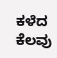ಕಳೆದ ಕೆಲವು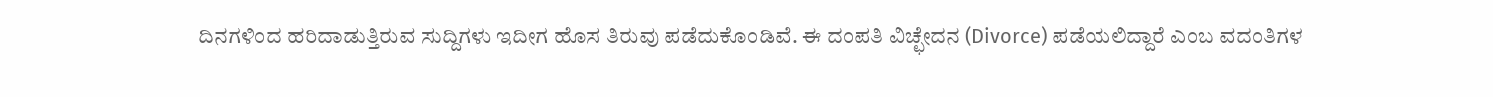ದಿನಗಳಿಂದ ಹರಿದಾಡುತ್ತಿರುವ ಸುದ್ದಿಗಳು ಇದೀಗ ಹೊಸ ತಿರುವು ಪಡೆದುಕೊಂಡಿವೆ. ಈ ದಂಪತಿ ವಿಚ್ಛೇದನ (Divorce) ಪಡೆಯಲಿದ್ದಾರೆ ಎಂಬ ವದಂತಿಗಳ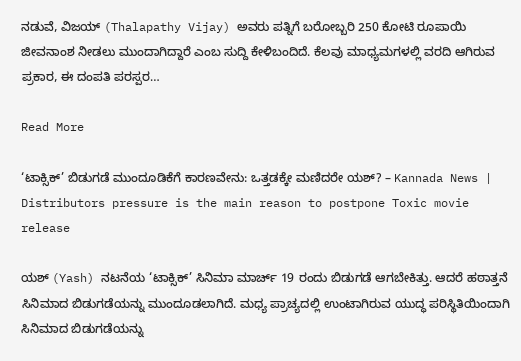ನಡುವೆ, ವಿಜಯ್ (Thalapathy Vijay) ಅವರು ಪತ್ನಿಗೆ ಬರೋಬ್ಬರಿ 250 ಕೋಟಿ ರೂಪಾಯಿ ಜೀವನಾಂಶ ನೀಡಲು ಮುಂದಾಗಿದ್ದಾರೆ ಎಂಬ ಸುದ್ದಿ ಕೇಳಿಬಂದಿದೆ. ಕೆಲವು ಮಾಧ್ಯಮಗಳಲ್ಲಿ ವರದಿ ಆಗಿರುವ ಪ್ರಕಾರ, ಈ ದಂಪತಿ ಪರಸ್ಪರ…

Read More

‘ಟಾಕ್ಸಿಕ್’ ಬಿಡುಗಡೆ ಮುಂದೂಡಿಕೆಗೆ ಕಾರಣವೇನು: ಒತ್ತಡಕ್ಕೇ ಮಣಿದರೇ ಯಶ್? – Kannada News | Distributors pressure is the main reason to postpone Toxic movie release

ಯಶ್ (Yash) ನಟನೆಯ ‘ಟಾಕ್ಸಿಕ್’ ಸಿನಿಮಾ ಮಾರ್ಚ್ 19 ರಂದು ಬಿಡುಗಡೆ ಆಗಬೇಕಿತ್ತು. ಆದರೆ ಹಠಾತ್ತನೆ ಸಿನಿಮಾದ ಬಿಡುಗಡೆಯನ್ನು ಮುಂದೂಡಲಾಗಿದೆ. ಮಧ್ಯ ಪ್ರಾಚ್ಯದಲ್ಲಿ ಉಂಟಾಗಿರುವ ಯುದ್ಧ ಪರಿಸ್ಥಿತಿಯಿಂದಾಗಿ ಸಿನಿಮಾದ ಬಿಡುಗಡೆಯನ್ನು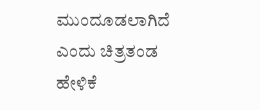ಮುಂದೂಡಲಾಗಿದೆ ಎಂದು ಚಿತ್ರತಂಡ ಹೇಳಿಕೆ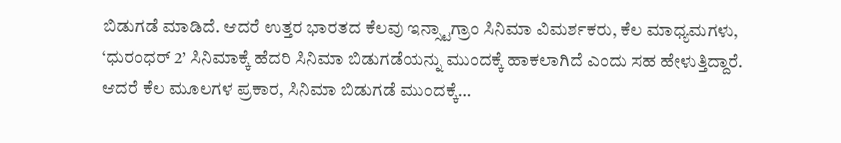ಬಿಡುಗಡೆ ಮಾಡಿದೆ. ಆದರೆ ಉತ್ತರ ಭಾರತದ ಕೆಲವು ಇನ್ಸ್ಟಾಗ್ರಾಂ ಸಿನಿಮಾ ವಿಮರ್ಶಕರು, ಕೆಲ ಮಾಧ್ಯಮಗಳು, ‘ಧುರಂಧರ್ 2’ ಸಿನಿಮಾಕ್ಕೆ ಹೆದರಿ ಸಿನಿಮಾ ಬಿಡುಗಡೆಯನ್ನು ಮುಂದಕ್ಕೆ ಹಾಕಲಾಗಿದೆ ಎಂದು ಸಹ ಹೇಳುತ್ತಿದ್ದಾರೆ. ಆದರೆ ಕೆಲ ಮೂಲಗಳ ಪ್ರಕಾರ, ಸಿನಿಮಾ ಬಿಡುಗಡೆ ಮುಂದಕ್ಕೆ…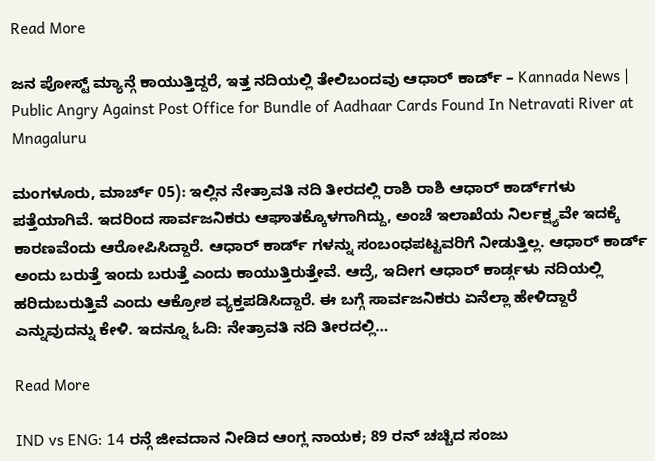Read More

ಜನ ಪೋಸ್ಟ್ ಮ್ಯಾನ್ಗೆ ಕಾಯುತ್ತಿದ್ದರೆ, ಇತ್ತ ನದಿಯಲ್ಲಿ ತೇಲಿಬಂದವು ಆಧಾರ್ ಕಾರ್ಡ್ – Kannada News | Public Angry Against Post Office for Bundle of Aadhaar Cards Found In Netravati River at Mnagaluru

ಮಂಗಳೂರು, ಮಾರ್ಚ್ 05): ಇಲ್ಲಿನ ನೇತ್ರಾವತಿ ನದಿ ತೀರದಲ್ಲಿ ರಾಶಿ ರಾಶಿ ಆಧಾರ್ ಕಾರ್ಡ್‌ಗಳು ಪತ್ತೆಯಾಗಿವೆ. ಇದರಿಂದ ಸಾರ್ವಜನಿಕರು ಆಘಾತಕ್ಕೊಳಗಾಗಿದ್ದು, ಅಂಚೆ ಇಲಾಖೆಯ ನಿರ್ಲಕ್ಷ್ಯವೇ ಇದಕ್ಕೆ ಕಾರಣವೆಂದು ಆರೋಪಿಸಿದ್ದಾರೆ. ಆಧಾರ್ ಕಾರ್ಡ್ ಗಳನ್ನು ಸಂಬಂಧಪಟ್ಟವರಿಗೆ ನೀಡುತ್ತಿಲ್ಲ. ಆಧಾರ್ ಕಾರ್ಡ್ ಅಂದು ಬರುತ್ತೆ ಇಂದು ಬರುತ್ತೆ ಎಂದು ಕಾಯುತ್ತಿರುತ್ತೇವೆ. ಆದ್ರೆ, ಇದೀಗ ಆಧಾರ್ ಕಾರ್ಡ್ಗಳು ನದಿಯಲ್ಲಿ ಹರಿದುಬರುತ್ತಿವೆ ಎಂದು ಆಕ್ರೋಶ ವ್ಯಕ್ತಪಡಿಸಿದ್ದಾರೆ. ಈ ಬಗ್ಗೆ ಸಾರ್ವಜನಿಕರು ಏನೆಲ್ಲಾ ಹೇಳಿದ್ದಾರೆ ಎನ್ನುವುದನ್ನು ಕೇಳಿ. ಇದನ್ನೂ ಓದಿ: ನೇತ್ರಾವತಿ ನದಿ ತೀರದಲ್ಲಿ…

Read More

IND vs ENG: 14 ರನ್ಗೆ ಜೀವದಾನ ನೀಡಿದ ಆಂಗ್ಲ ನಾಯಕ; 89 ರನ್ ಚಚ್ಚಿದ ಸಂಜು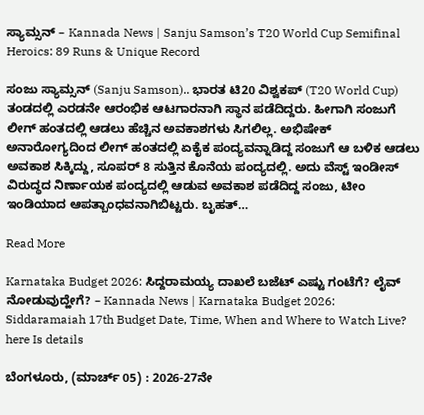ಸ್ಯಾಮ್ಸನ್ – Kannada News | Sanju Samson’s T20 World Cup Semifinal Heroics: 89 Runs & Unique Record

ಸಂಜು ಸ್ಯಾಮ್ಸನ್ (Sanju Samson).. ಭಾರತ ಟಿ20 ವಿಶ್ವಕಪ್ (T20 World Cup) ತಂಡದಲ್ಲಿ ಎರಡನೇ ಆರಂಭಿಕ ಆಟಗಾರನಾಗಿ ಸ್ಥಾನ ಪಡೆದಿದ್ದರು. ಹೀಗಾಗಿ ಸಂಜುಗೆ ಲೀಗ್ ಹಂತದಲ್ಲಿ ಆಡಲು ಹೆಚ್ಚಿನ ಅವಕಾಶಗಳು ಸಿಗಲಿಲ್ಲ. ಅಭಿಷೇಕ್ ಅನಾರೋಗ್ಯದಿಂದ ಲೀಗ್ ಹಂತದಲ್ಲಿ ಏಕೈಕ ಪಂದ್ಯವನ್ನಾಡಿದ್ದ ಸಂಜುಗೆ ಆ ಬಳಿಕ ಆಡಲು ಅವಕಾಶ ಸಿಕ್ಕಿದ್ದು, ಸೂಪರ್ 8 ಸುತ್ತಿನ ಕೊನೆಯ ಪಂದ್ಯದಲ್ಲಿ. ಅದು ವೆಸ್ಟ್ ಇಂಡೀಸ್ ವಿರುದ್ಧದ ನಿರ್ಣಾಯಕ ಪಂದ್ಯದಲ್ಲಿ ಆಡುವ ಅವಕಾಶ ಪಡೆದಿದ್ದ ಸಂಜು, ಟೀಂ ಇಂಡಿಯಾದ ಆಪತ್ಬಾಂಧವನಾಗಿಬಿಟ್ಟರು. ಬೃಹತ್…

Read More

Karnataka Budget 2026: ಸಿದ್ದರಾಮಯ್ಯ ದಾಖಲೆ ಬಜೆಟ್ ಎಷ್ಟು ಗಂಟೆಗೆ? ಲೈವ್ ನೋಡುವುದ್ಹೇಗೆ? – Kannada News | Karnataka Budget 2026: Siddaramaiah 17th Budget Date, Time, When and Where to Watch Live? here Is details

ಬೆಂಗಳೂರು, (ಮಾರ್ಚ್ 05) : 2026-27ನೇ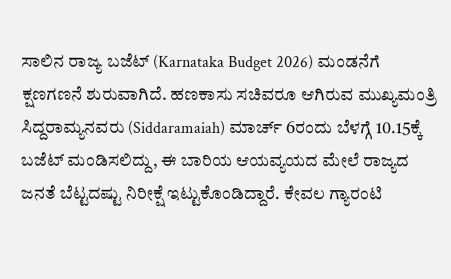ಸಾಲಿನ ರಾಜ್ಯ ಬಜೆಟ್ (Karnataka Budget 2026) ಮಂಡನೆಗೆ ಕ್ಷಣಗಣನೆ ಶುರುವಾಗಿದೆ. ಹಣಕಾಸು ಸಚಿವರೂ ಆಗಿರುವ ಮುಖ್ಯಮಂತ್ರಿ ಸಿದ್ದರಾಮ್ಯನವರು (Siddaramaiah) ಮಾರ್ಚ್ 6ರಂದು ಬೆಳಗ್ಗೆ 10.15ಕ್ಕೆ  ಬಜೆಟ್ ಮಂಡಿಸಲಿದ್ದು, ಈ ಬಾರಿಯ ಆಯವ್ಯಯದ ಮೇಲೆ ರಾಜ್ಯದ ಜನತೆ ಬೆಟ್ಟದಷ್ಟು ನಿರೀಕ್ಷೆ ಇಟ್ಟುಕೊಂಡಿದ್ದಾರೆ. ಕೇವಲ ಗ್ಯಾರಂಟಿ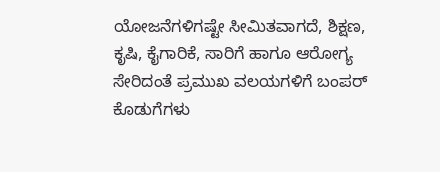ಯೋಜನೆಗಳಿಗಷ್ಟೇ ಸೀಮಿತವಾಗದೆ, ಶಿಕ್ಷಣ, ಕೃಷಿ, ಕೈಗಾರಿಕೆ, ಸಾರಿಗೆ ಹಾಗೂ ಆರೋಗ್ಯ ಸೇರಿದಂತೆ ಪ್ರಮುಖ ವಲಯಗಳಿಗೆ ಬಂಪರ್ ಕೊಡುಗೆಗಳು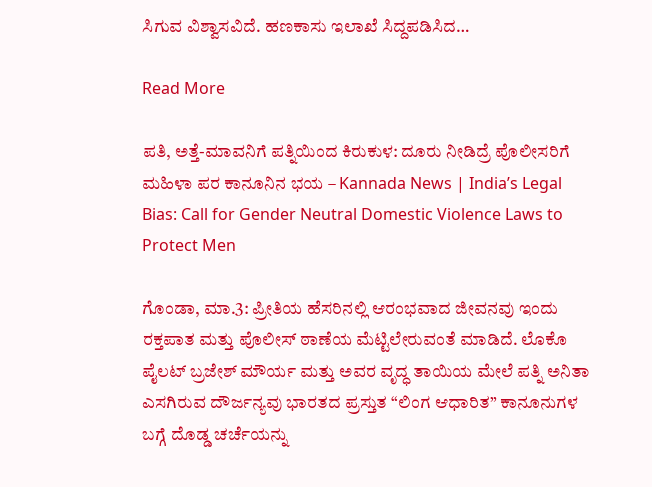ಸಿಗುವ ವಿಶ್ವಾಸವಿದೆ. ಹಣಕಾಸು ಇಲಾಖೆ ಸಿದ್ದಪಡಿಸಿದ…

Read More

ಪತಿ, ಅತ್ತೆ-ಮಾವನಿಗೆ ಪತ್ನಿಯಿಂದ ಕಿರುಕುಳ: ದೂರು ನೀಡಿದ್ರೆ ಪೊಲೀಸರಿಗೆ ಮಹಿಳಾ ಪರ ಕಾನೂನಿನ ಭಯ – Kannada News | India’s Legal Bias: Call for Gender Neutral Domestic Violence Laws to Protect Men

ಗೊಂಡಾ, ಮಾ.3: ಪ್ರೀತಿಯ ಹೆಸರಿನಲ್ಲಿ ಆರಂಭವಾದ ಜೀವನವು ಇಂದು ರಕ್ತಪಾತ ಮತ್ತು ಪೊಲೀಸ್ ಠಾಣೆಯ ಮೆಟ್ಟಿಲೇರುವಂತೆ ಮಾಡಿದೆ. ಲೊಕೊ ಪೈಲಟ್ ಬ್ರಜೇಶ್ ಮೌರ್ಯ ಮತ್ತು ಅವರ ವೃದ್ಧ ತಾಯಿಯ ಮೇಲೆ ಪತ್ನಿ ಅನಿತಾ ಎಸಗಿರುವ ದೌರ್ಜನ್ಯವು ಭಾರತದ ಪ್ರಸ್ತುತ “ಲಿಂಗ ಆಧಾರಿತ” ಕಾನೂನುಗಳ ಬಗ್ಗೆ ದೊಡ್ಡ ಚರ್ಚೆಯನ್ನು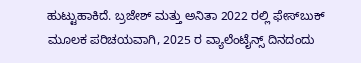ಹುಟ್ಟುಹಾಕಿದೆ. ಬ್ರಜೇಶ್ ಮತ್ತು ಅನಿತಾ 2022 ರಲ್ಲಿ ಫೇಸ್‌ಬುಕ್ ಮೂಲಕ ಪರಿಚಯವಾಗಿ, 2025 ರ ವ್ಯಾಲೆಂಟೈನ್ಸ್ ದಿನದಂದು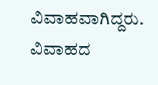ವಿವಾಹವಾಗಿದ್ದರು. ವಿವಾಹದ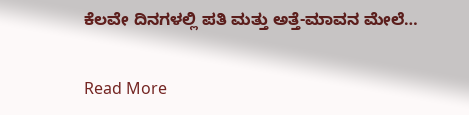ಕೆಲವೇ ದಿನಗಳಲ್ಲಿ ಪತಿ ಮತ್ತು ಅತ್ತೆ-ಮಾವನ ಮೇಲೆ…

Read More